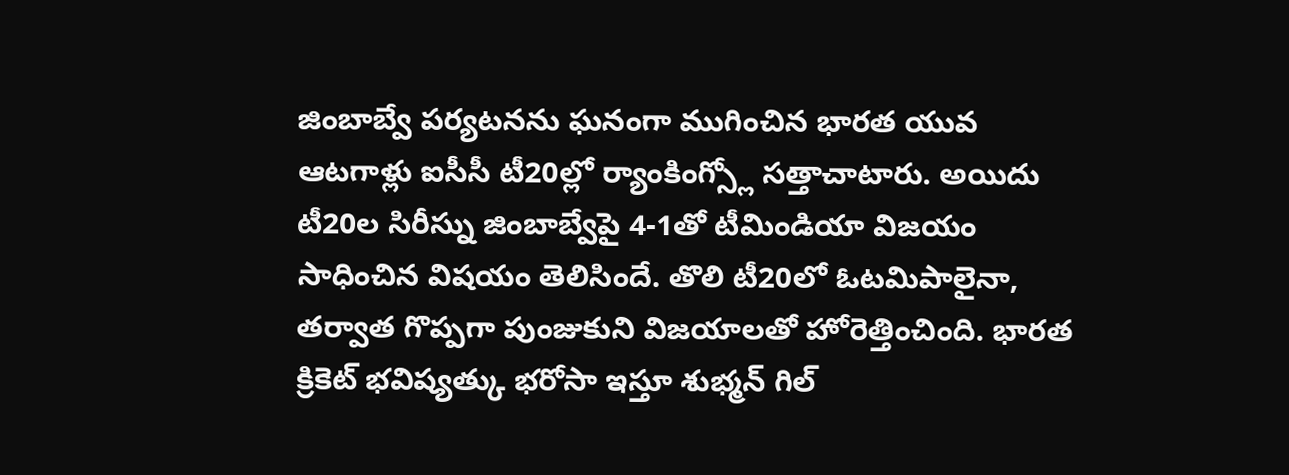జింబాబ్వే పర్యటనను ఘనంగా ముగించిన భారత యువ ఆటగాళ్లు ఐసీసీ టీ20ల్లో ర్యాంకింగ్స్లో సత్తాచాటారు. అయిదు టీ20ల సిరీస్ను జింబాబ్వేపై 4-1తో టీమిండియా విజయం సాధించిన విషయం తెలిసిందే. తొలి టీ20లో ఓటమిపాలైనా, తర్వాత గొప్పగా పుంజుకుని విజయాలతో హోరెత్తించింది. భారత క్రికెట్ భవిష్యత్కు భరోసా ఇస్తూ శుభ్మన్ గిల్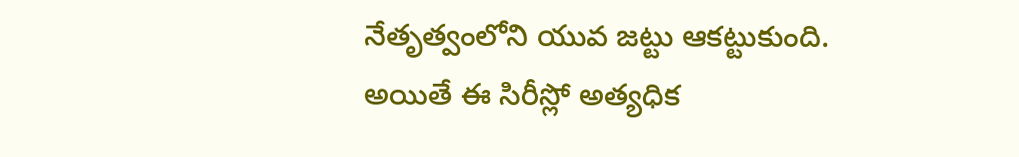నేతృత్వంలోని యువ జట్టు ఆకట్టుకుంది.
అయితే ఈ సిరీస్లో అత్యధిక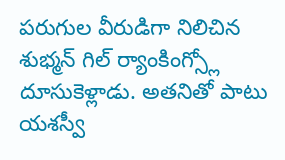పరుగుల వీరుడిగా నిలిచిన శుభ్మన్ గిల్ ర్యాంకింగ్స్లో దూసుకెళ్లాడు. అతనితో పాటు యశస్వీ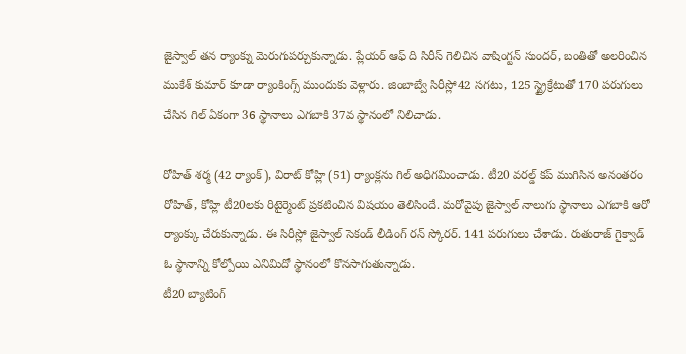జైస్వాల్ తన ర్యాంక్ను మెరుగుపర్చుకున్నాడు. ప్లేయర్ ఆఫ్ ది సిరీస్ గెలిచిన వాషింగ్టన్ సుందర్, బంతితో అలరించిన ముకేశ్ కుమార్ కూడా ర్యాంకింగ్స్ ముందుకు వెళ్లారు. జింబాబ్వే సిరీస్లో42 సగటు, 125 స్ట్రైక్రేటుతో 170 పరుగులు చేసిన గిల్ ఏకంగా 36 స్థానాలు ఎగబాకి 37వ స్థానంలో నిలిచాడు.

రోహిత్ శర్మ (42 ర్యాంక్), విరాట్ కోహ్లి (51) ర్యాంక్లను గిల్ అధిగమించాడు. టీ20 వరల్డ్ కప్ ముగిసిన అనంతరం రోహిత్, కోహ్లి టీ20లకు రిటైర్మెంట్ ప్రకటించిన విషయం తెలిసిందే. మరోవైపు జైస్వాల్ నాలుగు స్థానాలు ఎగబాకి ఆరో ర్యాంక్కు చేరుకున్నాడు. ఈ సిరీస్లో జైస్వాల్ సెకండ్ లీడింగ్ రన్ స్కోరర్. 141 పరుగులు చేశాడు. రుతురాజ్ గైక్వాడ్ ఓ స్థానాన్ని కోల్పోయి ఎనిమిదో స్థానంలో కొనసాగుతున్నాడు.
టీ20 బ్యాటింగ్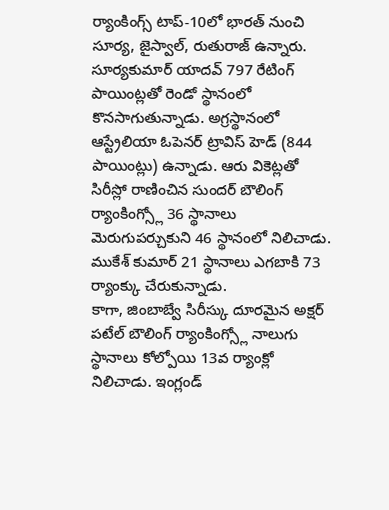ర్యాంకింగ్స్ టాప్-10లో భారత్ నుంచి సూర్య, జైస్వాల్, రుతురాజ్ ఉన్నారు. సూర్యకుమార్ యాదవ్ 797 రేటింగ్ పాయింట్లతో రెండో స్థానంలో కొనసాగుతున్నాడు. అగ్రస్థానంలో ఆస్ట్రేలియా ఓపెనర్ ట్రావిస్ హెడ్ (844 పాయింట్లు) ఉన్నాడు. ఆరు వికెట్లతో సిరీస్లో రాణించిన సుందర్ బౌలింగ్ ర్యాంకింగ్స్లో 36 స్థానాలు మెరుగుపర్చుకుని 46 స్థానంలో నిలిచాడు. ముకేశ్ కుమార్ 21 స్థానాలు ఎగబాకి 73 ర్యాంక్కు చేరుకున్నాడు.
కాగా, జింబాబ్వే సిరీస్కు దూరమైన అక్షర్ పటేల్ బౌలింగ్ ర్యాంకింగ్స్లో నాలుగు స్థానాలు కోల్పోయి 13వ ర్యాంక్లో నిలిచాడు. ఇంగ్లండ్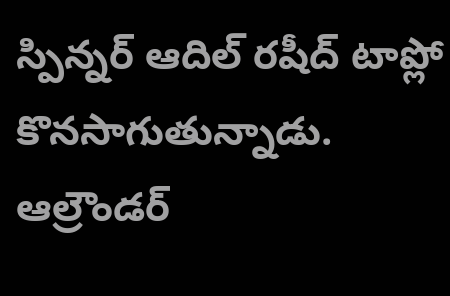స్పిన్నర్ ఆదిల్ రషీద్ టాప్లో కొనసాగుతున్నాడు. ఆల్రౌండర్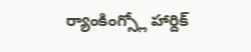ర్యాంకింగ్స్లో హార్దిక్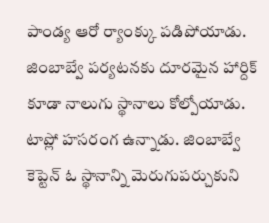పాండ్య ఆరో ర్యాంక్కు పడిపోయాడు. జింబాబ్వే పర్యటనకు దూరమైన హార్దిక్ కూడా నాలుగు స్థానాలు కోల్పోయాడు. టాప్లో హసరంగ ఉన్నాడు. జింబాబ్వే కెప్టెన్ ఓ స్థానాన్ని మెరుగుపర్చుకుని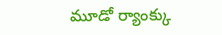మూడో ర్యాంక్కు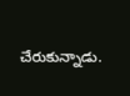చేరుకున్నాడు.